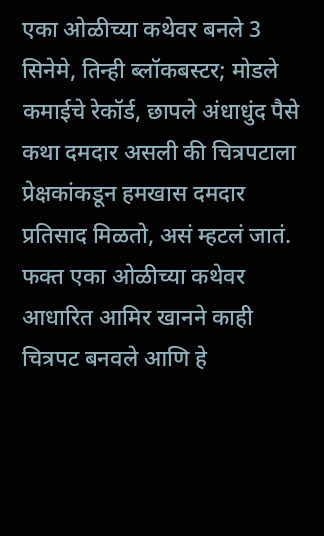एका ओळीच्या कथेवर बनले 3 सिनेमे, तिन्ही ब्लॉकबस्टर; मोडले कमाईचे रेकॉर्ड, छापले अंधाधुंद पैसे
कथा दमदार असली की चित्रपटाला प्रेक्षकांकडून हमखास दमदार प्रतिसाद मिळतो, असं म्हटलं जातं. फक्त एका ओळीच्या कथेवर आधारित आमिर खानने काही चित्रपट बनवले आणि हे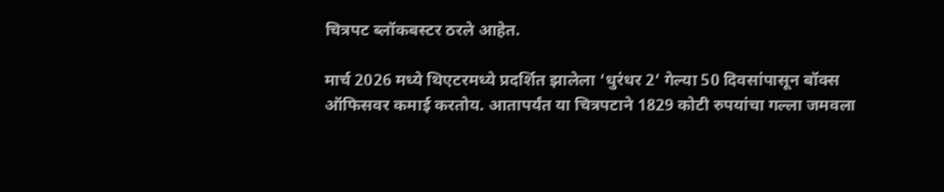चित्रपट ब्लॉकबस्टर ठरले आहेत.

मार्च 2026 मध्ये थिएटरमध्ये प्रदर्शित झालेला ‘धुरंधर 2’ गेल्या 50 दिवसांपासून बॉक्स ऑफिसवर कमाई करतोय. आतापर्यंत या चित्रपटाने 1829 कोटी रुपयांचा गल्ला जमवला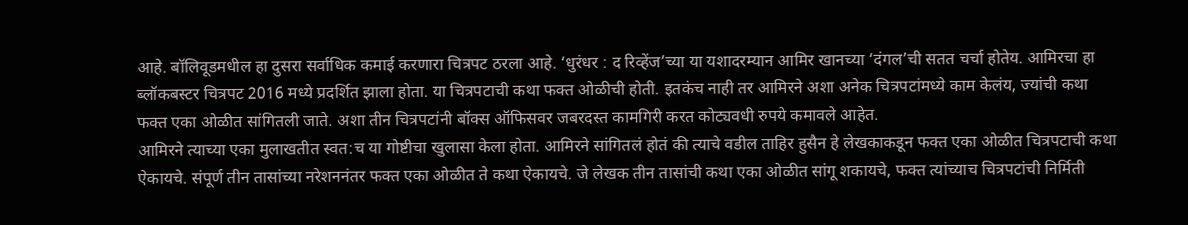आहे. बॉलिवूडमधील हा दुसरा सर्वाधिक कमाई करणारा चित्रपट ठरला आहे. ‘धुरंधर : द रिव्हेंज’च्या या यशादरम्यान आमिर खानच्या ‘दंगल’ची सतत चर्चा होतेय. आमिरचा हा ब्लॉकबस्टर चित्रपट 2016 मध्ये प्रदर्शित झाला होता. या चित्रपटाची कथा फक्त ओळीची होती. इतकंच नाही तर आमिरने अशा अनेक चित्रपटांमध्ये काम केलंय, ज्यांची कथा फक्त एका ओळीत सांगितली जाते. अशा तीन चित्रपटांनी बॉक्स ऑफिसवर जबरदस्त कामगिरी करत कोट्यवधी रुपये कमावले आहेत.
आमिरने त्याच्या एका मुलाखतीत स्वत:च या गोष्टीचा खुलासा केला होता. आमिरने सांगितलं होतं की त्याचे वडील ताहिर हुसैन हे लेखकाकडून फक्त एका ओळीत चित्रपटाची कथा ऐकायचे. संपूर्ण तीन तासांच्या नरेशननंतर फक्त एका ओळीत ते कथा ऐकायचे. जे लेखक तीन तासांची कथा एका ओळीत सांगू शकायचे, फक्त त्यांच्याच चित्रपटांची निर्मिती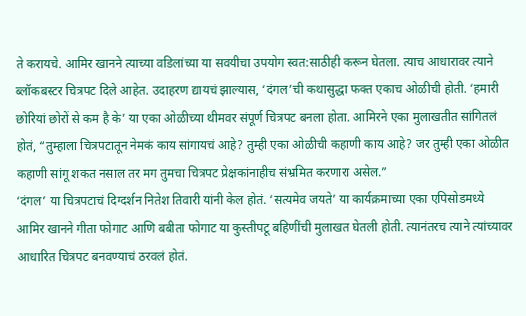ते करायचे. आमिर खानने त्याच्या वडिलांच्या या सवयीचा उपयोग स्वत:साठीही करून घेतला. त्याच आधारावर त्याने ब्लॉकबस्टर चित्रपट दिले आहेत. उदाहरण द्यायचं झाल्यास, ‘दंगल’ची कथासुद्धा फक्त एकाच ओळीची होती. ‘हमारी छोरियां छोरों से कम है के’ या एका ओळीच्या थीमवर संपूर्ण चित्रपट बनला होता. आमिरने एका मुलाखतीत सांगितलं होतं, “तुम्हाला चित्रपटातून नेमकं काय सांगायचं आहे? तुम्ही एका ओळीची कहाणी काय आहे? जर तुम्ही एका ओळीत कहाणी सांगू शकत नसाल तर मग तुमचा चित्रपट प्रेक्षकांनाहीच संभ्रमित करणारा असेल.”
‘दंगल’ या चित्रपटाचं दिग्दर्शन नितेश तिवारी यांनी केल होतं. ‘सत्यमेव जयते’ या कार्यक्रमाच्या एका एपिसोडमध्ये आमिर खानने गीता फोगाट आणि बबीता फोगाट या कुस्तीपटू बहिणींची मुलाखत घेतली होती. त्यानंतरच त्याने त्यांच्यावर आधारित चित्रपट बनवण्याचं ठरवलं होतं.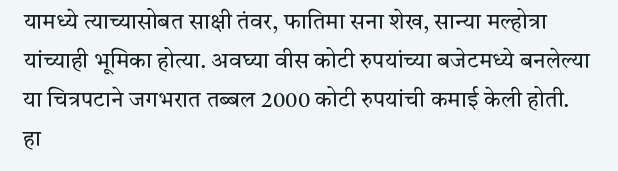यामध्ये त्याच्यासोबत साक्षी तंवर, फातिमा सना शेख, सान्या मल्होत्रा यांच्याही भूमिका होत्या. अवघ्या वीस कोटी रुपयांच्या बजेटमध्ये बनलेल्या या चित्रपटाने जगभरात तब्बल 2000 कोटी रुपयांची कमाई केली होती. हा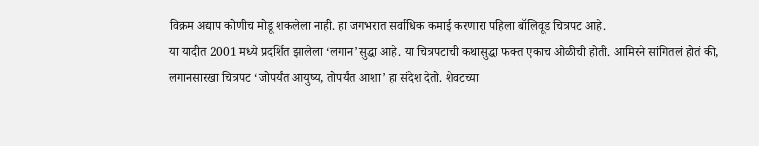विक्रम अद्याप कोणीच मोडू शकलेला नाही. हा जगभरात सर्वाधिक कमाई करणारा पहिला बॉलिवूड चित्रपट आहे.
या यादीत 2001 मध्ये प्रदर्शित झालेला ‘लगान’सुद्धा आहे. या चित्रपटाची कथासुद्धा फक्त एकाच ओळीची होती. आमिरने सांगितलं होतं की, लगानसारखा चित्रपट ‘जोपर्यंत आयुष्य, तोपर्यंत आशा’ हा संदेश देतो. शेवटच्या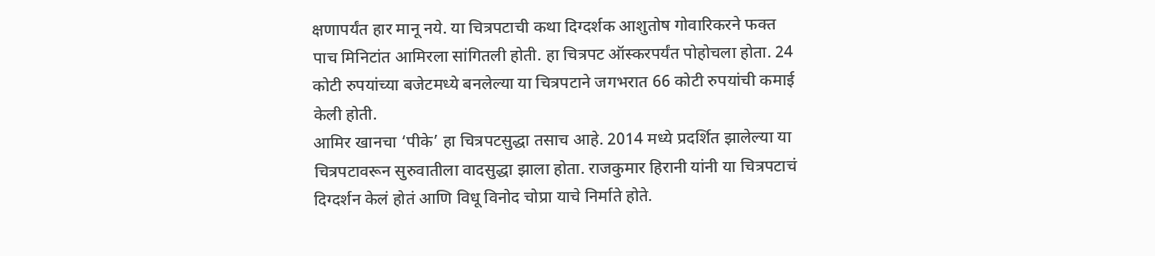क्षणापर्यंत हार मानू नये. या चित्रपटाची कथा दिग्दर्शक आशुतोष गोवारिकरने फक्त पाच मिनिटांत आमिरला सांगितली होती. हा चित्रपट ऑस्करपर्यंत पोहोचला होता. 24 कोटी रुपयांच्या बजेटमध्ये बनलेल्या या चित्रपटाने जगभरात 66 कोटी रुपयांची कमाई केली होती.
आमिर खानचा ‘पीके’ हा चित्रपटसुद्धा तसाच आहे. 2014 मध्ये प्रदर्शित झालेल्या या चित्रपटावरून सुरुवातीला वादसुद्धा झाला होता. राजकुमार हिरानी यांनी या चित्रपटाचं दिग्दर्शन केलं होतं आणि विधू विनोद चोप्रा याचे निर्माते होते.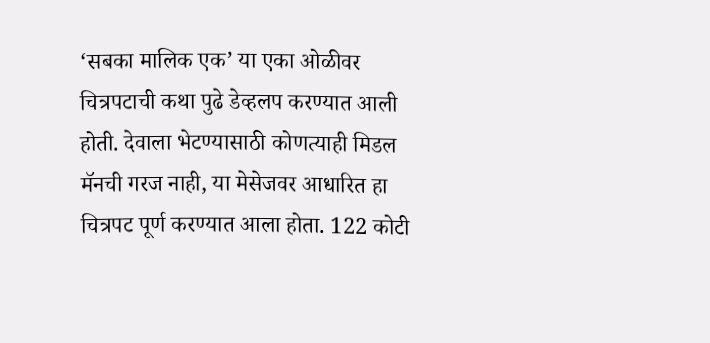‘सबका मालिक एक’ या एका ओळीवर चित्रपटाची कथा पुढे डेव्हलप करण्यात आली होती. देवाला भेटण्यासाठी कोणत्याही मिडल मॅनची गरज नाही, या मेसेजवर आधारित हा चित्रपट पूर्ण करण्यात आला होता. 122 कोटी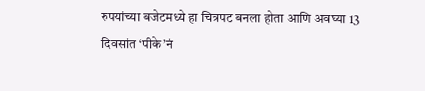रुपयांच्या बजेटमध्ये हा चित्रपट बनला होता आणि अवघ्या 13 दिवसांत ‘पीके’नं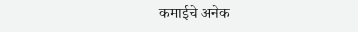कमाईचे अनेक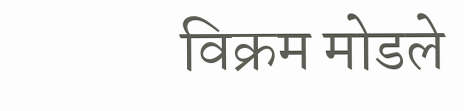विक्रम मोडले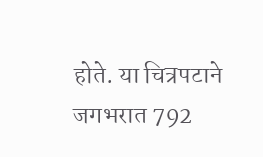होते. या चित्रपटाने जगभरात 792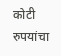कोटी रुपयांचा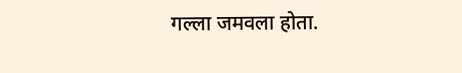गल्ला जमवला होता.